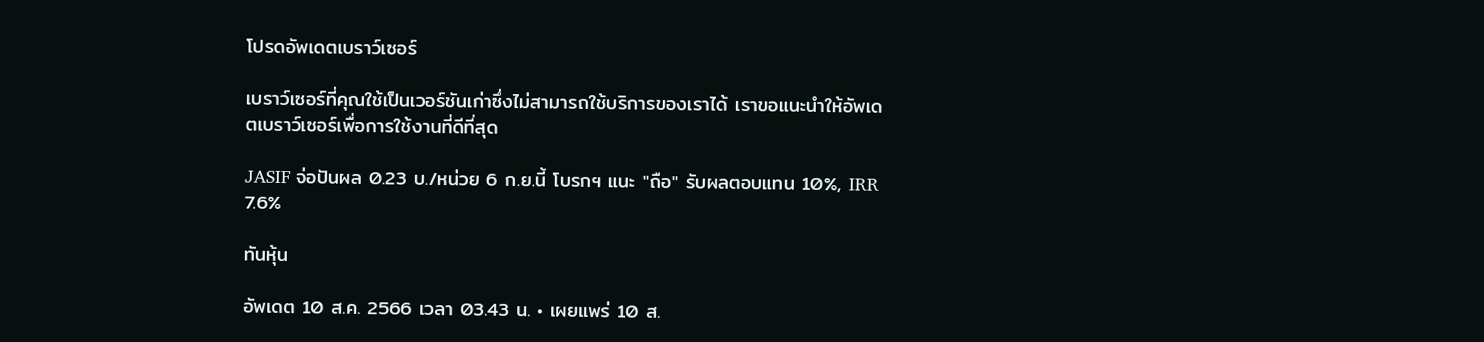โปรดอัพเดตเบราว์เซอร์

เบราว์เซอร์ที่คุณใช้เป็นเวอร์ชันเก่าซึ่งไม่สามารถใช้บริการของเราได้ เราขอแนะนำให้อัพเดตเบราว์เซอร์เพื่อการใช้งานที่ดีที่สุด

JASIF จ่อปันผล 0.23 บ./หน่วย 6 ก.ย.นี้ โบรกฯ แนะ "ถือ" รับผลตอบแทน 10%, IRR 7.6%

ทันหุ้น

อัพเดต 10 ส.ค. 2566 เวลา 03.43 น. • เผยแพร่ 10 ส.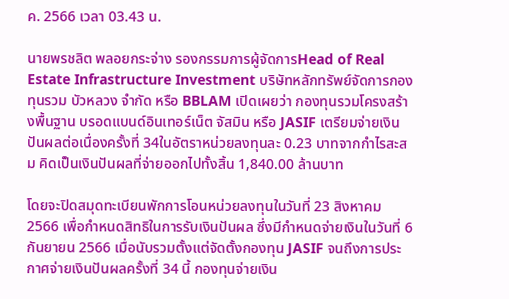ค. 2566 เวลา 03.43 น.

นายพรชลิต พลอยกระจ่าง รองกรรมการผู้จัดการHead of Real Estate Infrastructure Investment บริษัทหลักทรัพย์จัดการกองทุนรวม บัวหลวง จำกัด หรือ BBLAM เปิดเผยว่า กองทุนรวมโครงสร้างพื้นฐาน บรอดแบนด์อินเทอร์เน็ต จัสมิน หรือ JASIF เตรียมจ่ายเงินปันผลต่อเนื่องครั้งที่ 34ในอัตราหน่วยลงทุนละ 0.23 บาทจากกำไรสะสม คิดเป็นเงินปันผลที่จ่ายออกไปทั้งสิ้น 1,840.00 ล้านบาท

โดยจะปิดสมุดทะเบียนพักการโอนหน่วยลงทุนในวันที่ 23 สิงหาคม 2566 เพื่อกำหนดสิทธิในการรับเงินปันผล ซึ่งมีกำหนดจ่ายเงินในวันที่ 6 กันยายน 2566 เมื่อนับรวมตั้งแต่จัดตั้งกองทุน JASIF จนถึงการประกาศจ่ายเงินปันผลครั้งที่ 34 นี้ กองทุนจ่ายเงิน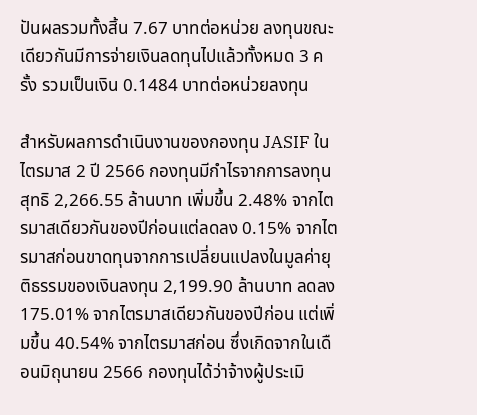ปันผลรวมทั้งสิ้น 7.67 บาทต่อหน่วย ลงทุนขณะเดียวกันมีการจ่ายเงินลดทุนไปแล้วทั้งหมด 3 ครั้ง รวมเป็นเงิน 0.1484 บาทต่อหน่วยลงทุน

สำหรับผลการดำเนินงานของกองทุน JASIF ในไตรมาส 2 ปี 2566 กองทุนมีกำไรจากการลงทุนสุทธิ 2,266.55 ล้านบาท เพิ่มขึ้น 2.48% จากไตรมาสเดียวกันของปีก่อนแต่ลดลง 0.15% จากไตรมาสก่อนขาดทุนจากการเปลี่ยนแปลงในมูลค่ายุติธรรมของเงินลงทุน 2,199.90 ล้านบาท ลดลง 175.01% จากไตรมาสเดียวกันของปีก่อน แต่เพิ่มขึ้น 40.54% จากไตรมาสก่อน ซึ่งเกิดจากในเดือนมิถุนายน 2566 กองทุนได้ว่าจ้างผู้ประเมิ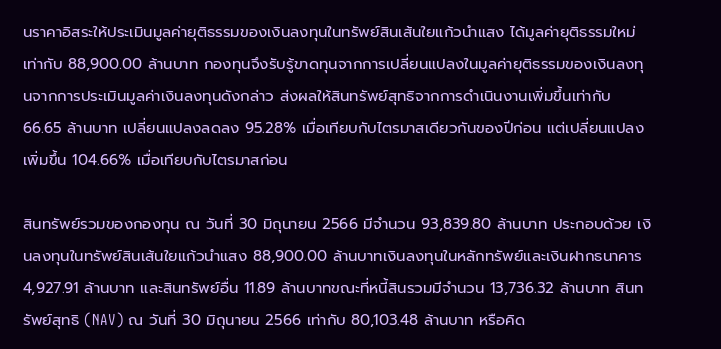นราคาอิสระให้ประเมินมูลค่ายุติธรรมของเงินลงทุนในทรัพย์สินเส้นใยแก้วนำแสง ได้มูลค่ายุติธรรมใหม่เท่ากับ 88,900.00 ล้านบาท กองทุนจึงรับรู้ขาดทุนจากการเปลี่ยนแปลงในมูลค่ายุติธรรมของเงินลงทุนจากการประเมินมูลค่าเงินลงทุนดังกล่าว ส่งผลให้สินทรัพย์สุทธิจากการดำเนินงานเพิ่มขึ้นเท่ากับ 66.65 ล้านบาท เปลี่ยนแปลงลดลง 95.28% เมื่อเทียบกับไตรมาสเดียวกันของปีก่อน แต่เปลี่ยนแปลงเพิ่มขึ้น 104.66% เมื่อเทียบกับไตรมาสก่อน

สินทรัพย์รวมของกองทุน ณ วันที่ 30 มิถุนายน 2566 มีจำนวน 93,839.80 ล้านบาท ประกอบด้วย เงินลงทุนในทรัพย์สินเส้นใยแก้วนำแสง 88,900.00 ล้านบาทเงินลงทุนในหลักทรัพย์และเงินฝากธนาคาร 4,927.91 ล้านบาท และสินทรัพย์อื่น 11.89 ล้านบาทขณะที่หนี้สินรวมมีจำนวน 13,736.32 ล้านบาท สินทรัพย์สุทธิ (NAV) ณ วันที่ 30 มิถุนายน 2566 เท่ากับ 80,103.48 ล้านบาท หรือคิด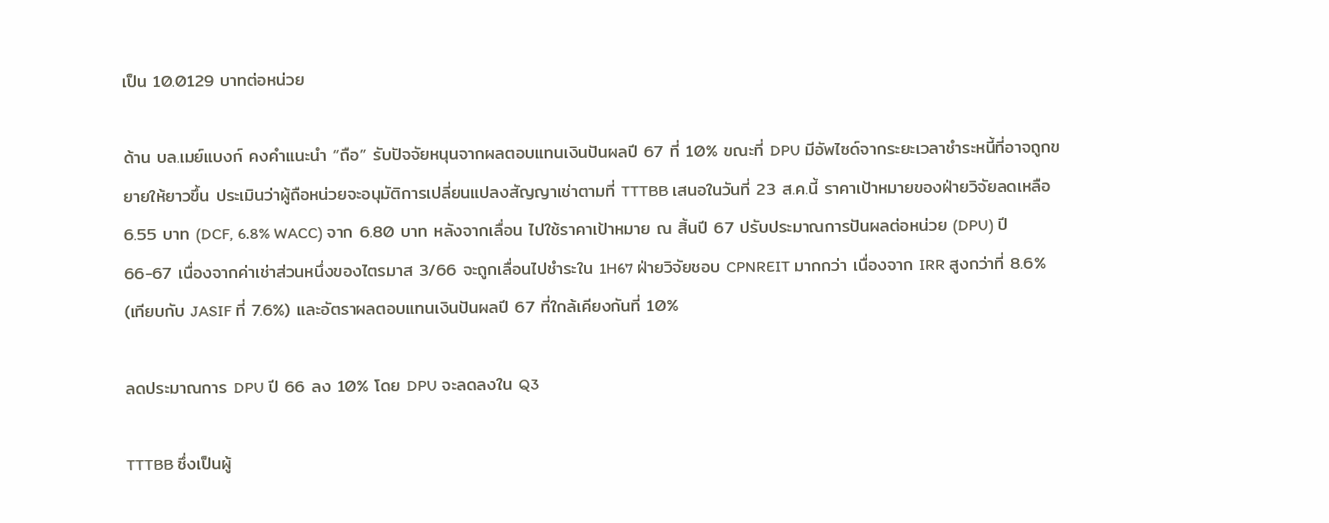เป็น 10.0129 บาทต่อหน่วย

ด้าน บล.เมย์แบงก์ คงคำแนะนำ “ถือ” รับปัจจัยหนุนจากผลตอบแทนเงินปันผลปี 67 ที่ 10% ขณะที่ DPU มีอัพไซด์จากระยะเวลาชำระหนี้ที่อาจถูกขยายให้ยาวขึ้น ประเมินว่าผู้ถือหน่วยจะอนุมัติการเปลี่ยนแปลงสัญญาเช่าตามที่ TTTBB เสนอในวันที่ 23 ส.ค.นี้ ราคาเป้าหมายของฝ่ายวิจัยลดเหลือ 6.55 บาท (DCF, 6.8% WACC) จาก 6.80 บาท หลังจากเลื่อน ไปใช้ราคาเป้าหมาย ณ สิ้นปี 67 ปรับประมาณการปันผลต่อหน่วย (DPU) ปี 66-67 เนื่องจากค่าเช่าส่วนหนึ่งของไตรมาส 3/66 จะถูกเลื่อนไปชำระใน 1H67 ฝ่ายวิจัยชอบ CPNREIT มากกว่า เนื่องจาก IRR สูงกว่าที่ 8.6% (เทียบกับ JASIF ที่ 7.6%) และอัตราผลตอบแทนเงินปันผลปี 67 ที่ใกล้เคียงกันที่ 10%

ลดประมาณการ DPU ปี 66 ลง 10% โดย DPU จะลดลงใน Q3

TTTBB ซึ่งเป็นผู้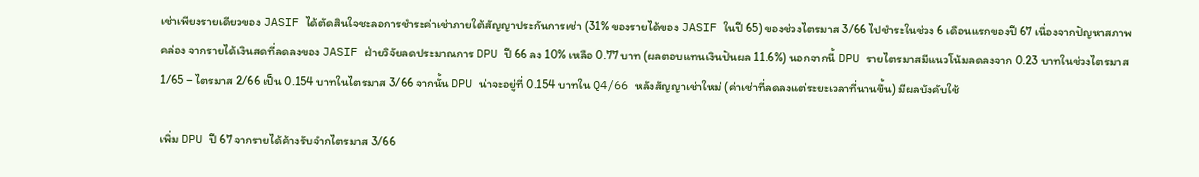เช่าเพียงรายเดียวของ JASIF ได้ตัดสินใจชะลอการชำระค่าเช่าภายใต้สัญญาประกันการเช่า (31% ของรายได้ของ JASIF ในปี 65) ของช่วงไตรมาส 3/66 ไปชำระในช่วง 6 เดือนแรกของปี 67 เนื่องจากปัญหาสภาพคล่อง จากรายได้เงินสดที่ลดลงของ JASIF ฝ่ายวิจัยลดประมาณการ DPU ปี 66 ลง 10% เหลือ 0.77 บาท (ผลตอบแทนเงินปันผล 11.6%) นอกจากนี้ DPU รายไตรมาสมีแนวโน้มลดลงจาก 0.23 บาทในช่วงไตรมาส 1/65 – ไตรมาส 2/66 เป็น 0.154 บาทในไตรมาส 3/66 จากนั้น DPU น่าจะอยู่ที่ 0.154 บาทใน Q4/66 หลังสัญญาเช่าใหม่ (ค่าเช่าที่ลดลงแต่ระยะเวลาที่นานขึ้น) มีผลบังคับใช้

เพิ่ม DPU ปี 67 จากรายได้ค้างรับจำกไตรมาส 3/66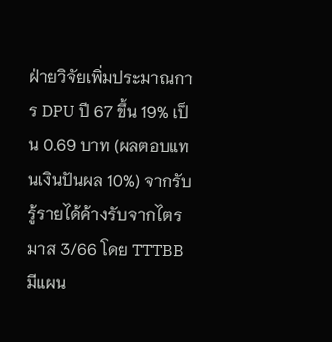ฝ่ายวิจัยเพิ่มประมาณการ DPU ปี 67 ขึ้น 19% เป็น 0.69 บาท (ผลตอบแทนเงินปันผล 10%) จากรับรู้รายได้ค้างรับจากไตรมาส 3/66 โดย TTTBB มีแผน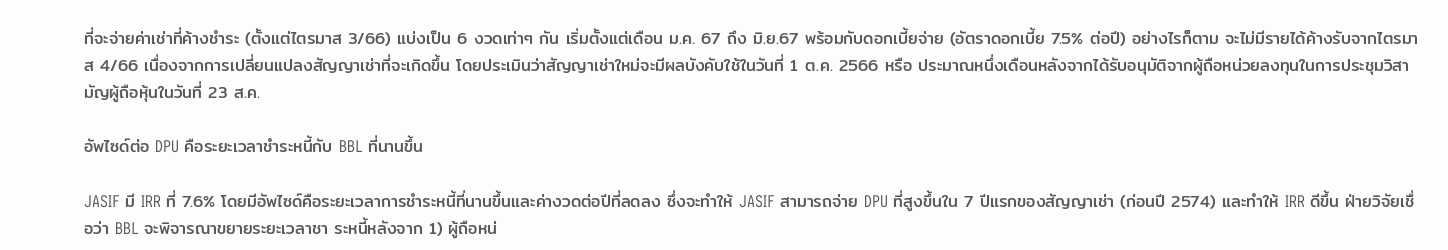ที่จะจ่ายค่าเช่าที่ค้างชำระ (ตั้งแต่ไตรมาส 3/66) แบ่งเป็น 6 งวดเท่าๆ กัน เริ่มตั้งแต่เดือน ม.ค. 67 ถึง มิ.ย.67 พร้อมกับดอกเบี้ยจ่าย (อัตราดอกเบี้ย 7.5% ต่อปี) อย่างไรก็ตาม จะไม่มีรายได้ค้างรับจากไตรมาส 4/66 เนื่องจากการเปลี่ยนแปลงสัญญาเช่าที่จะเกิดขึ้น โดยประเมินว่าสัญญาเช่าใหม่จะมีผลบังคับใช้ในวันที่ 1 ต.ค. 2566 หรือ ประมาณหนึ่งเดือนหลังจากได้รับอนุมัติจากผู้ถือหน่วยลงทุนในการประชุมวิสามัญผู้ถือหุ้นในวันที่ 23 ส.ค.

อัพไซด์ต่อ DPU คือระยะเวลาชำระหนี้กับ BBL ที่นานขึ้น

JASIF มี IRR ที่ 7.6% โดยมีอัพไซด์คือระยะเวลาการชำระหนี้ที่นานขึ้นและค่างวดต่อปีที่ลดลง ซึ่งจะทำให้ JASIF สามารถจ่าย DPU ที่สูงขึ้นใน 7 ปีแรกของสัญญาเช่า (ก่อนปี 2574) และทำให้ IRR ดีขึ้น ฝ่ายวิจัยเชื่อว่า BBL จะพิจารณาขยายระยะเวลาชา ระหนี้หลังจาก 1) ผู้ถือหน่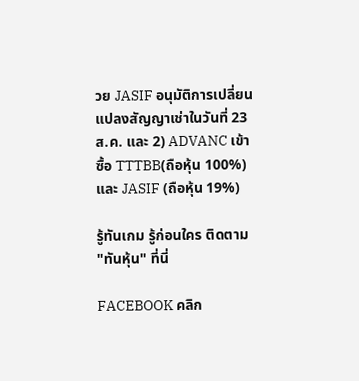วย JASIF อนุมัติการเปลี่ยนแปลงสัญญาเช่าในวันที่ 23 ส.ค. และ 2) ADVANC เข้าซื้อ TTTBB(ถือหุ้น 100%) และ JASIF (ถือหุ้น 19%)

รู้ทันเกม รู้ก่อนใคร ติดตาม "ทันหุ้น" ที่นี่

FACEBOOK คลิก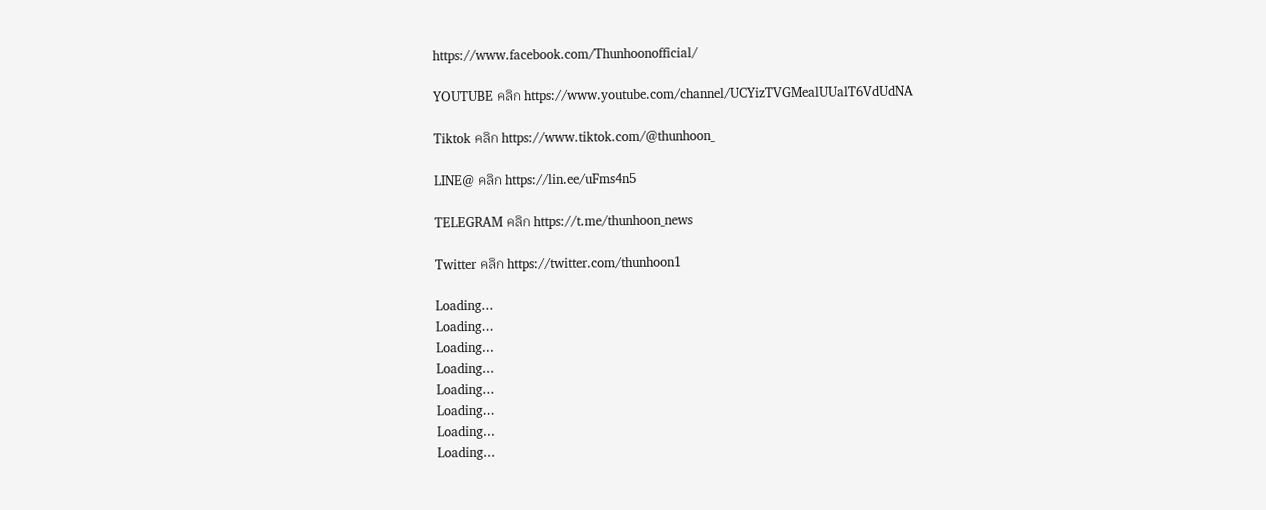https://www.facebook.com/Thunhoonofficial/

YOUTUBE คลิก https://www.youtube.com/channel/UCYizTVGMealUUalT6VdUdNA

Tiktok คลิก https://www.tiktok.com/@thunhoon_

LINE@ คลิก https://lin.ee/uFms4n5

TELEGRAM คลิก https://t.me/thunhoon_news

Twitter คลิก https://twitter.com/thunhoon1

Loading...
Loading...
Loading...
Loading...
Loading...
Loading...
Loading...
Loading...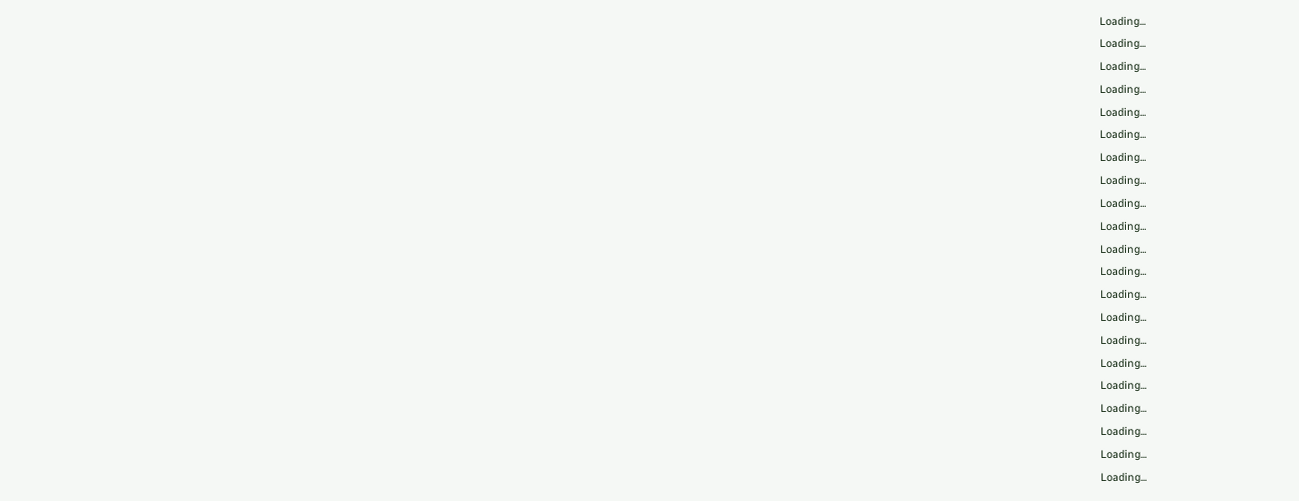Loading...
Loading...
Loading...
Loading...
Loading...
Loading...
Loading...
Loading...
Loading...
Loading...
Loading...
Loading...
Loading...
Loading...
Loading...
Loading...
Loading...
Loading...
Loading...
Loading...
Loading...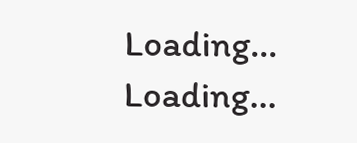Loading...
Loading...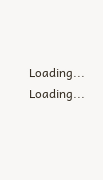Loading...
Loading...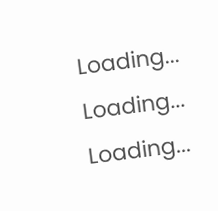Loading...
Loading...
Loading...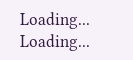Loading...
Loading...